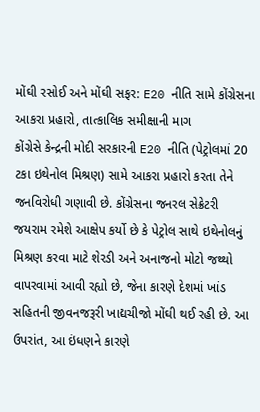મોંઘી રસોઈ અને મોંઘી સફર: E20 નીતિ સામે કોંગ્રેસના આકરા પ્રહારો, તાત્કાલિક સમીક્ષાની માગ
કોંગ્રેસે કેન્દ્રની મોદી સરકારની E20 નીતિ (પેટ્રોલમાં 20 ટકા ઇથેનોલ મિશ્રણ) સામે આકરા પ્રહારો કરતા તેને જનવિરોધી ગણાવી છે. કોંગ્રેસના જનરલ સેક્રેટરી જયરામ રમેશે આક્ષેપ કર્યો છે કે પેટ્રોલ સાથે ઇથેનોલનું મિશ્રણ કરવા માટે શેરડી અને અનાજનો મોટો જથ્થો વાપરવામાં આવી રહ્યો છે, જેના કારણે દેશમાં ખાંડ સહિતની જીવનજરૂરી ખાદ્યચીજો મોંઘી થઈ રહી છે. આ ઉપરાંત, આ ઇંધણને કારણે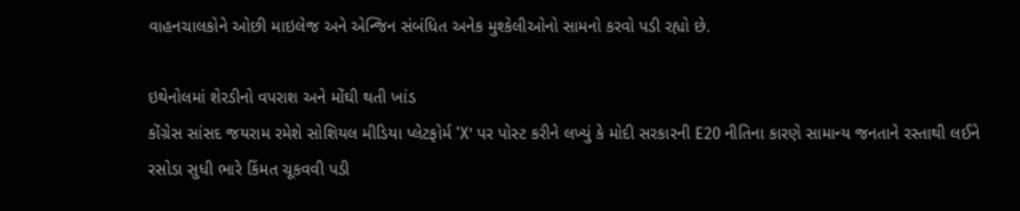વાહનચાલકોને ઓછી માઇલેજ અને એન્જિન સંબંધિત અનેક મુશ્કેલીઓનો સામનો કરવો પડી રહ્યો છે.

ઇથેનોલમાં શેરડીનો વપરાશ અને મોંઘી થતી ખાંડ
કોંગ્રેસ સાંસદ જયરામ રમેશે સોશિયલ મીડિયા પ્લેટફોર્મ ‘X’ પર પોસ્ટ કરીને લખ્યું કે મોદી સરકારની E20 નીતિના કારણે સામાન્ય જનતાને રસ્તાથી લઈને રસોડા સુધી ભારે કિંમત ચૂકવવી પડી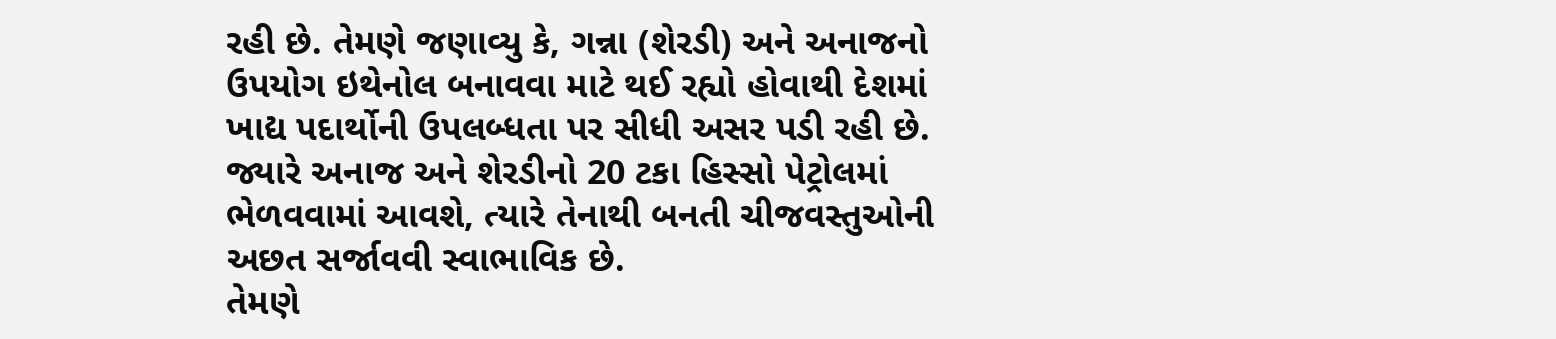રહી છે. તેમણે જણાવ્યુ કે, ગન્ના (શેરડી) અને અનાજનો ઉપયોગ ઇથેનોલ બનાવવા માટે થઈ રહ્યો હોવાથી દેશમાં ખાદ્ય પદાર્થોની ઉપલબ્ધતા પર સીધી અસર પડી રહી છે. જ્યારે અનાજ અને શેરડીનો 20 ટકા હિસ્સો પેટ્રોલમાં ભેળવવામાં આવશે, ત્યારે તેનાથી બનતી ચીજવસ્તુઓની અછત સર્જાવવી સ્વાભાવિક છે.
તેમણે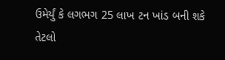ઉમેર્યું કે લગભગ 25 લાખ ટન ખાંડ બની શકે તેટલો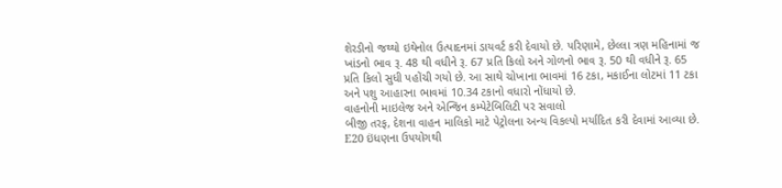શેરડીનો જથ્થો ઇથેનોલ ઉત્પાદનમાં ડાયવર્ટ કરી દેવાયો છે. પરિણામે, છેલ્લા ત્રણ મહિનામાં જ ખાંડનો ભાવ રૂ. 48 થી વધીને રૂ. 67 પ્રતિ કિલો અને ગોળનો ભાવ રૂ. 50 થી વધીને રૂ. 65 પ્રતિ કિલો સુધી પહોંચી ગયો છે. આ સાથે ચોખાના ભાવમાં 16 ટકા, મકાઈના લોટમાં 11 ટકા અને પશુ આહારના ભાવમાં 10.34 ટકાનો વધારો નોંધાયો છે.
વાહનોની માઇલેજ અને એન્જિન કમ્પેટેબિલિટી પર સવાલો
બીજી તરફ, દેશના વાહન માલિકો માટે પેટ્રોલના અન્ય વિકલ્પો મર્યાદિત કરી દેવામાં આવ્યા છે. E20 ઇંધણના ઉપયોગથી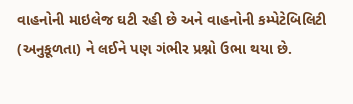વાહનોની માઇલેજ ઘટી રહી છે અને વાહનોની કમ્પેટેબિલિટી (અનુકૂળતા) ને લઈને પણ ગંભીર પ્રશ્નો ઉભા થયા છે.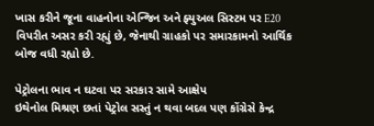ખાસ કરીને જૂના વાહનોના એન્જિન અને ફ્યુઅલ સિસ્ટમ પર E20 વિપરીત અસર કરી રહ્યું છે, જેનાથી ગ્રાહકો પર સમારકામનો આર્થિક બોજ વધી રહ્યો છે.

પેટ્રોલના ભાવ ન ઘટવા પર સરકાર સામે આક્ષેપ
ઇથેનોલ મિશ્રણ છતાં પેટ્રોલ સસ્તું ન થવા બદલ પણ કોંગ્રેસે કેન્દ્ર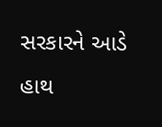સરકારને આડે હાથ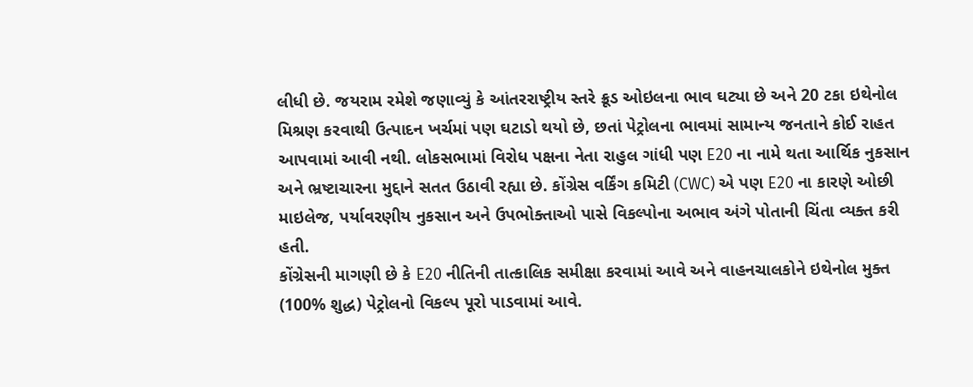લીધી છે. જયરામ રમેશે જણાવ્યું કે આંતરરાષ્ટ્રીય સ્તરે ક્રૂડ ઓઇલના ભાવ ઘટ્યા છે અને 20 ટકા ઇથેનોલ મિશ્રણ કરવાથી ઉત્પાદન ખર્ચમાં પણ ઘટાડો થયો છે, છતાં પેટ્રોલના ભાવમાં સામાન્ય જનતાને કોઈ રાહત આપવામાં આવી નથી. લોકસભામાં વિરોધ પક્ષના નેતા રાહુલ ગાંધી પણ E20 ના નામે થતા આર્થિક નુકસાન અને ભ્રષ્ટાચારના મુદ્દાને સતત ઉઠાવી રહ્યા છે. કોંગ્રેસ વર્કિંગ કમિટી (CWC) એ પણ E20 ના કારણે ઓછી માઇલેજ, પર્યાવરણીય નુકસાન અને ઉપભોક્તાઓ પાસે વિકલ્પોના અભાવ અંગે પોતાની ચિંતા વ્યક્ત કરી હતી.
કોંગ્રેસની માગણી છે કે E20 નીતિની તાત્કાલિક સમીક્ષા કરવામાં આવે અને વાહનચાલકોને ઇથેનોલ મુક્ત (100% શુદ્ધ) પેટ્રોલનો વિકલ્પ પૂરો પાડવામાં આવે.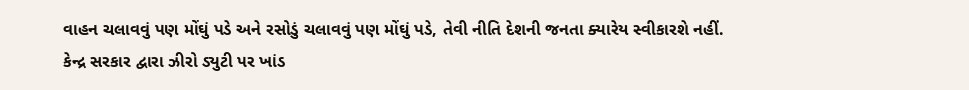વાહન ચલાવવું પણ મોંઘું પડે અને રસોડું ચલાવવું પણ મોંઘું પડે, તેવી નીતિ દેશની જનતા ક્યારેય સ્વીકારશે નહીં.
કેન્દ્ર સરકાર દ્વારા ઝીરો ડ્યુટી પર ખાંડ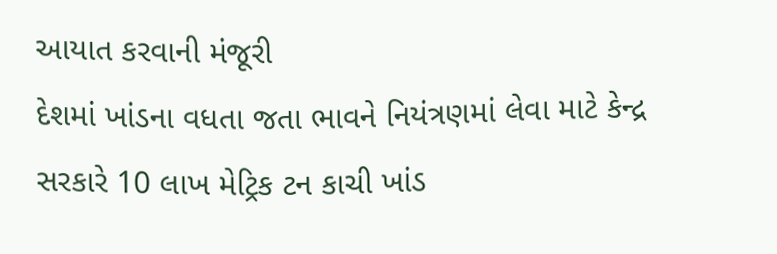આયાત કરવાની મંજૂરી
દેશમાં ખાંડના વધતા જતા ભાવને નિયંત્રણમાં લેવા માટે કેન્દ્ર સરકારે 10 લાખ મેટ્રિક ટન કાચી ખાંડ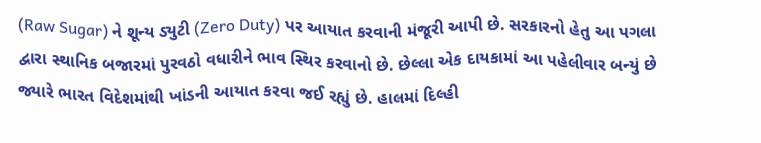(Raw Sugar) ને શૂન્ય ડ્યુટી (Zero Duty) પર આયાત કરવાની મંજૂરી આપી છે. સરકારનો હેતુ આ પગલા દ્વારા સ્થાનિક બજારમાં પુરવઠો વધારીને ભાવ સ્થિર કરવાનો છે. છેલ્લા એક દાયકામાં આ પહેલીવાર બન્યું છે જ્યારે ભારત વિદેશમાંથી ખાંડની આયાત કરવા જઈ રહ્યું છે. હાલમાં દિલ્હી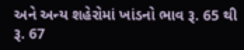અને અન્ય શહેરોમાં ખાંડનો ભાવ રૂ. 65 થી રૂ. 67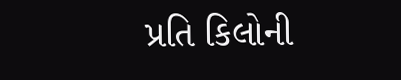પ્રતિ કિલોની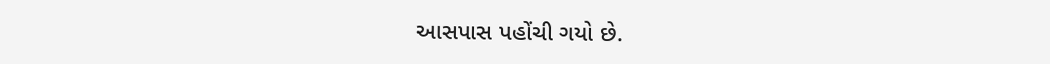આસપાસ પહોંચી ગયો છે.